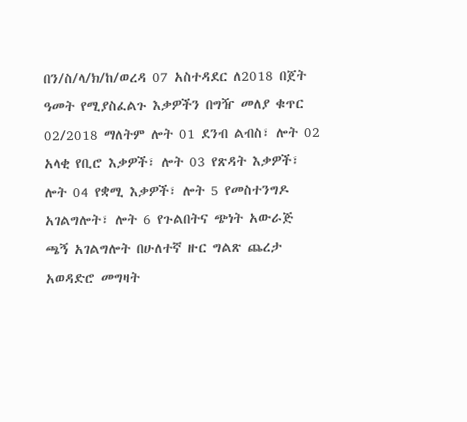በን/ስ/ላ/ክ/ከ/ወረዳ 07 አስተዳደር ለ2018 በጀት ዓመት የሚያስፈልጉ እቃዎችን በግዥ መለያ ቁጥር 02/2018 ማለትም ሎት 01 ደንብ ልብስ፣ ሎት 02 አላቂ የቢሮ እቃዎች፣ ሎት 03 የጽዳት እቃዎች፣ ሎት 04 የቋሚ እቃዎች፣ ሎት 5 የመስተንግዶ አገልግሎት፣ ሎት 6 የጉልበትና ጭነት አውራጅ ጫኝ አገልግሎት በሁለተኛ ዙር ግልጽ ጨረታ አወዳድሮ መግዛት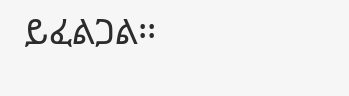ይፈልጋል፡፡